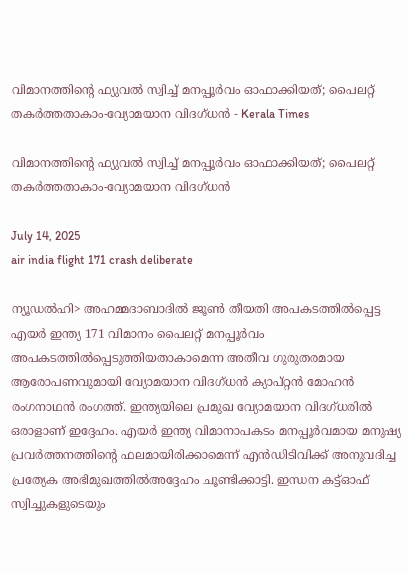വിമാനത്തിൻ്റെ ഫ്യുവല്‍ സ്വിച്ച് മനപ്പൂർവം ഓഫാക്കിയത്; പൈലറ്റ് തകര്‍ത്തതാകാം-വ്യോമയാന വിദഗ്ധന്‍ - Kerala Times

വിമാനത്തിൻ്റെ ഫ്യുവല്‍ സ്വിച്ച് മനപ്പൂർവം ഓഫാക്കിയത്; പൈലറ്റ് തകര്‍ത്തതാകാം-വ്യോമയാന വിദഗ്ധന്‍

July 14, 2025
air india flight 171 crash deliberate

ന്യൂഡൽഹി> അഹമ്മദാബാദിൽ ജൂൺ തീയതി അപകടത്തിൽപ്പെട്ട എയർ ഇന്ത്യ 171 വിമാനം പൈലറ്റ് മനപ്പൂർവം അപകടത്തിൽപ്പെടുത്തിയതാകാമെന്ന അതീവ ഗുരുതരമായ ആരോപണവുമായി വ്യോമയാന വിദഗ്ധൻ ക്യാപ്റ്റൻ മോഹൻ രംഗനാഥൻ രംഗത്ത്. ഇന്ത്യയിലെ പ്രമുഖ വ്യോമയാന വിദഗ്ധരിൽ ഒരാളാണ് ഇദ്ദേഹം. എയർ ഇന്ത്യ വിമാനാപകടം മനപ്പൂർവമായ മനുഷ്യ പ്രവർത്തനത്തിന്റെ ഫലമായിരിക്കാമെന്ന് എൻഡിടിവിക്ക് അനുവദിച്ച പ്രത്യേക അഭിമുഖത്തിൽഅദ്ദേഹം ചൂണ്ടിക്കാട്ടി. ഇന്ധന കട്ട്ഓഫ് സ്വിച്ചുകളുടെയും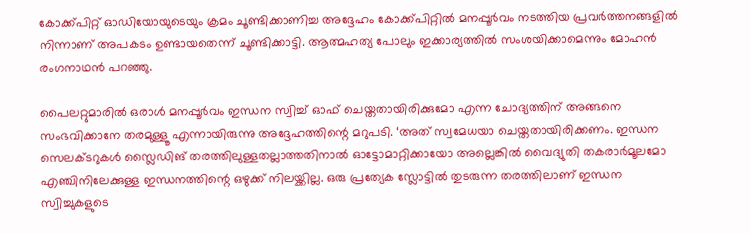കോക്ക്പിറ്റ് ഓഡിയോയുടെയും ക്രമം ചൂണ്ടിക്കാണിച്ച അദ്ദേഹം കോക്ക്പിറ്റിൽ മനപ്പൂർവം നടത്തിയ പ്രവർത്തനങ്ങളിൽ നിന്നാണ് അപകടം ഉണ്ടായതെന്ന് ചൂണ്ടിക്കാട്ടി. ആത്മഹത്യ പോലും ഇക്കാര്യത്തിൽ സംശയിക്കാമെന്നും മോഹൻ രംഗനാഥൻ പറഞ്ഞു.

പൈലറ്റുമാരിൽ ഒരാൾ മനപ്പൂർവം ഇന്ധന സ്വിച്ച് ഓഫ് ചെയ്തതായിരിക്കുമോ എന്ന ചോദ്യത്തിന് അങ്ങനെ സംഭവിക്കാനേ തരമുള്ളൂ എന്നായിരുന്നു അദ്ദേഹത്തിന്റെ മറുപടി. ‘അത് സ്വമേധയാ ചെയ്തതായിരിക്കണം. ഇന്ധന സെലക്ടറുകൾ സ്ലൈഡിങ് തരത്തിലുള്ളതല്ലാത്തതിനാൽ ഓട്ടോമാറ്റിക്കായോ അല്ലെങ്കിൽ വൈദ്യുതി തകരാർമൂലമോ എഞ്ചിനിലേക്കുള്ള ഇന്ധനത്തിന്റെ ഒഴുക്ക് നിലയ്ക്കില്ല. ഒരു പ്രത്യേക സ്ലോട്ടിൽ തുടരുന്ന തരത്തിലാണ് ഇന്ധന സ്വിച്ചുകളുടെ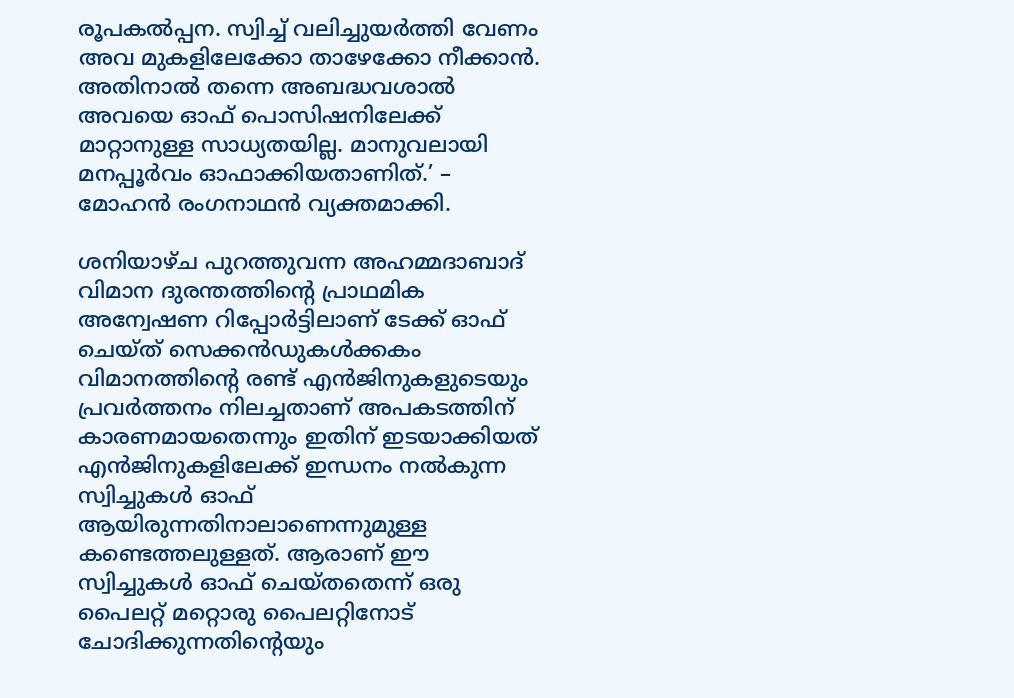രൂപകൽപ്പന. സ്വിച്ച് വലിച്ചുയർത്തി വേണം അവ മുകളിലേക്കോ താഴേക്കോ നീക്കാൻ. അതിനാൽ തന്നെ അബദ്ധവശാൽ അവയെ ഓഫ് പൊസിഷനിലേക്ക് മാറ്റാനുള്ള സാധ്യതയില്ല. മാനുവലായി മനപ്പൂർവം ഓഫാക്കിയതാണിത്.’ – മോഹൻ രംഗനാഥൻ വ്യക്തമാക്കി.

ശനിയാഴ്ച പുറത്തുവന്ന അഹമ്മദാബാദ് വിമാന ദുരന്തത്തിന്റെ പ്രാഥമിക അന്വേഷണ റിപ്പോർട്ടിലാണ് ടേക്ക് ഓഫ് ചെയ്ത് സെക്കൻഡുകൾക്കകം വിമാനത്തിന്റെ രണ്ട് എൻജിനുകളുടെയും പ്രവർത്തനം നിലച്ചതാണ് അപകടത്തിന് കാരണമായതെന്നും ഇതിന് ഇടയാക്കിയത് എൻജിനുകളിലേക്ക് ഇന്ധനം നൽകുന്ന സ്വിച്ചുകൾ ഓഫ് ആയിരുന്നതിനാലാണെന്നുമുള്ള കണ്ടെത്തലുള്ളത്. ആരാണ് ഈ സ്വിച്ചുകൾ ഓഫ് ചെയ്തതെന്ന് ഒരു പൈലറ്റ് മറ്റൊരു പൈലറ്റിനോട് ചോദിക്കുന്നതിന്റെയും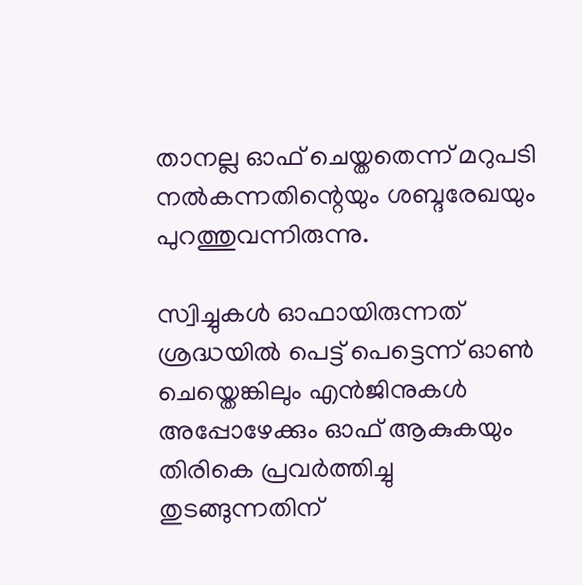താനല്ല ഓഫ് ചെയ്തതെന്ന് മറുപടി നൽകന്നതിന്റെയും ശബ്ദരേഖയും പുറത്തുവന്നിരുന്നു.

സ്വിച്ചുകൾ ഓഫായിരുന്നത് ശ്രദ്ധയിൽ പെട്ട് പെട്ടെന്ന് ഓൺ ചെയ്തെങ്കിലും എൻജിനുകൾ അപ്പോഴേക്കും ഓഫ് ആകുകയും തിരികെ പ്രവർത്തിച്ചു തുടങ്ങുന്നതിന്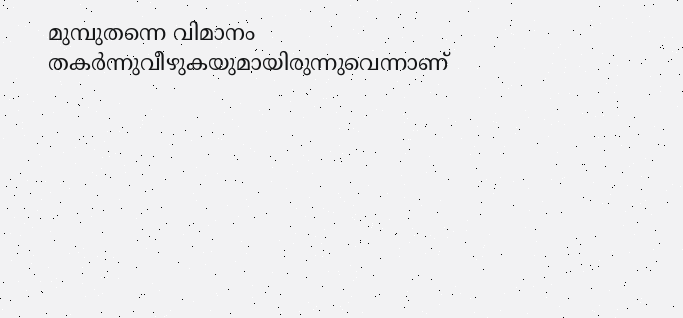മുമ്പുതന്നെ വിമാനം തകർന്നുവീഴുകയുമായിരുന്നുവെന്നാണ്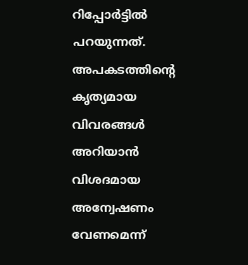റിപ്പോർട്ടിൽ പറയുന്നത്. അപകടത്തിന്റെ കൃത്യമായ വിവരങ്ങൾ അറിയാൻ വിശദമായ അന്വേഷണം വേണമെന്ന്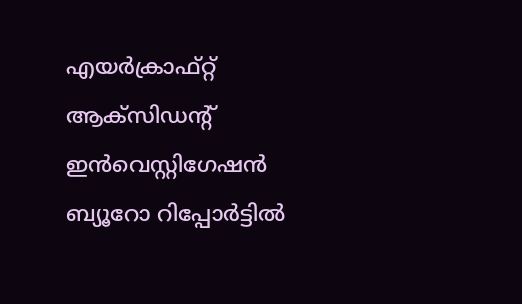എയർക്രാഫ്റ്റ് ആക്സിഡന്റ് ഇൻവെസ്റ്റിഗേഷൻ ബ്യൂറോ റിപ്പോർട്ടിൽ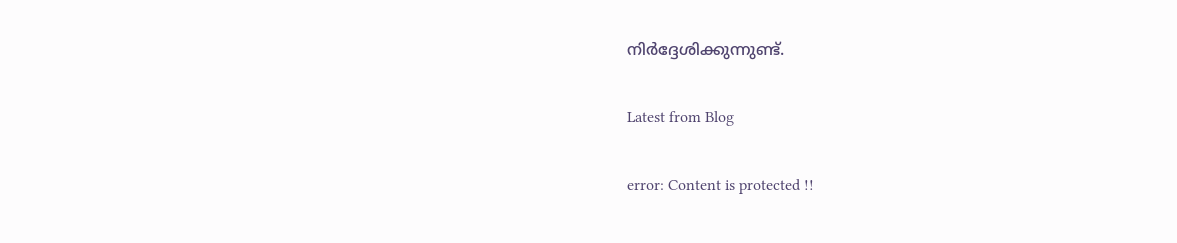നിർദ്ദേശിക്കുന്നുണ്ട്.

Latest from Blog

error: Content is protected !!